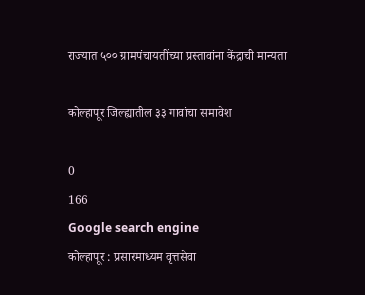राज्यात ५०० ग्रामपंचायतींच्या प्रस्तावांना केंद्राची मान्यता

कोल्हापूर जिल्ह्यातील ३३ गावांचा समावेश

0
166
Google search engine
कोल्हापूर : प्रसारमाध्यम वृत्तसेवा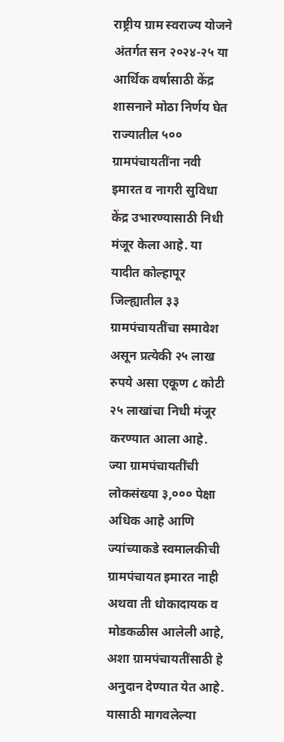राष्ट्रीय ग्राम स्वराज्य योजने अंतर्गत सन २०२४-२५ या आर्थिक वर्षासाठी केंद्र शासनाने मोठा निर्णय घेत राज्यातील ५०० ग्रामपंचायतींना नवी इमारत व नागरी सुविधा केंद्र उभारण्यासाठी निधी मंजूर केला आहे. या यादीत कोल्हापूर जिल्ह्यातील ३३ ग्रामपंचायतींचा समावेश असून प्रत्येकी २५ लाख रुपये असा एकूण ८ कोटी २५ लाखांचा निधी मंजूर करण्यात आला आहे.
ज्या ग्रामपंचायतींची लोकसंख्या ३,००० पेक्षा अधिक आहे आणि ज्यांच्याकडे स्वमालकीची ग्रामपंचायत इमारत नाही अथवा ती धोकादायक व मोडकळीस आलेली आहे, अशा ग्रामपंचायतींसाठी हे अनुदान देण्यात येत आहे. यासाठी मागवलेल्या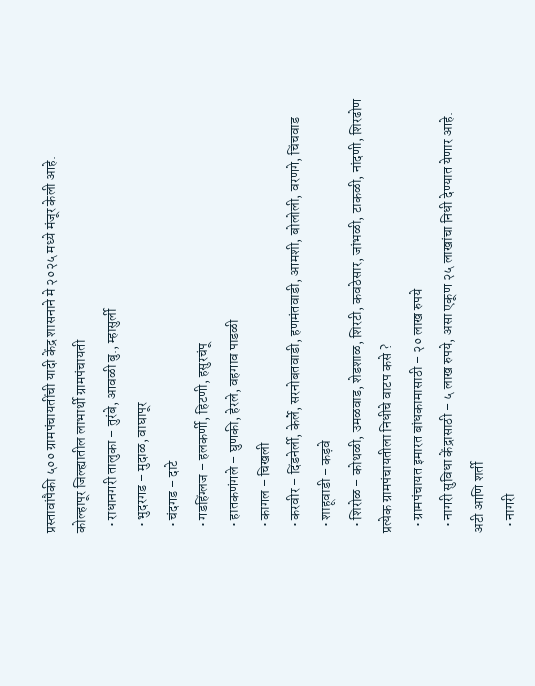प्रस्तावांपैकी ५०० ग्रामपंचायतींची यादी केंद्र शासनाने मे २०२५ मध्ये मंजूर केली आहे.
कोल्हापूर जिल्ह्यातील लाभार्थी ग्रामपंचायती
  • राधानगरी तालुका – तुरंबे, आवळी बु., म्हासुर्ली
  • भुदरगड – मुदाळ, वाघापूर
  • चंदगड – दाटे
  • गडहिंग्लज – हलकर्णी, हिटणी, हसुरचंपू
  • हातकणंगले – घुणकी, हेरले, वहगाव पाडळी
  • कागल – चिखली
  • करवीर – दिंडनेर्ली, केर्ले, सरनोबतवाडी, हणमंतवाडी, आमशी, बोलोली, वरणगे, चिंचवाड
  • शाहूवाडी – कड़वे
  • शिरोळ – कोथळी, उमळवाड, शेडशाळ, शिरटी, कवठेसार, जांभळी, टाकळी, नांदणी, शिरढोण
प्रत्येक ग्रामपंचायतीला निधीचे वाटप कसे ?
  • ग्रामपंचायत इमारत बांधकामासाठी – २० लाख रुपये
  • नागरी सुविधा केंद्रासाठी – ५ लाख रुपये, असा एकूण २५ लाखांचा निधी देण्यात येणार आहे.
अटी आणि शर्ती
  • नागरी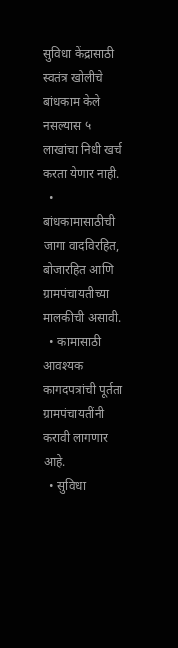सुविधा केंद्रासाठी स्वतंत्र खोलीचे बांधकाम केले नसल्यास ५ लाखांचा निधी खर्च करता येणार नाही.
  • बांधकामासाठीची जागा वादविरहित, बोजारहित आणि ग्रामपंचायतीच्या मालकीची असावी.
  • कामासाठी आवश्यक कागदपत्रांची पूर्तता ग्रामपंचायतींनी करावी लागणार आहे.
  • सुविधा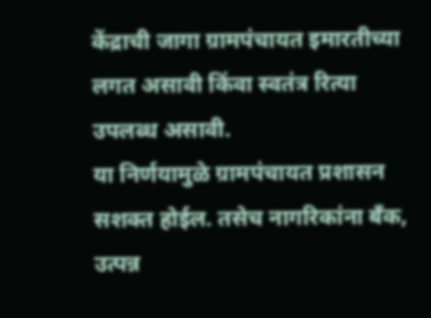केंद्राची जागा ग्रामपंचायत इमारतीच्या लगत असावी किंवा स्वतंत्र रित्या उपलब्ध असावी.
या निर्णयामुळे ग्रामपंचायत प्रशासन सशक्त होईल. तसेच नागरिकांना बँक, उत्पन्न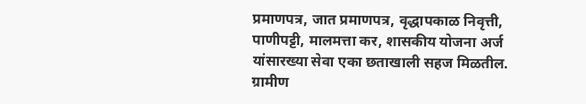प्रमाणपत्र, जात प्रमाणपत्र, वृद्धापकाळ निवृत्ती, पाणीपट्टी, मालमत्ता कर, शासकीय योजना अर्ज यांसारख्या सेवा एका छताखाली सहज मिळतील. ग्रामीण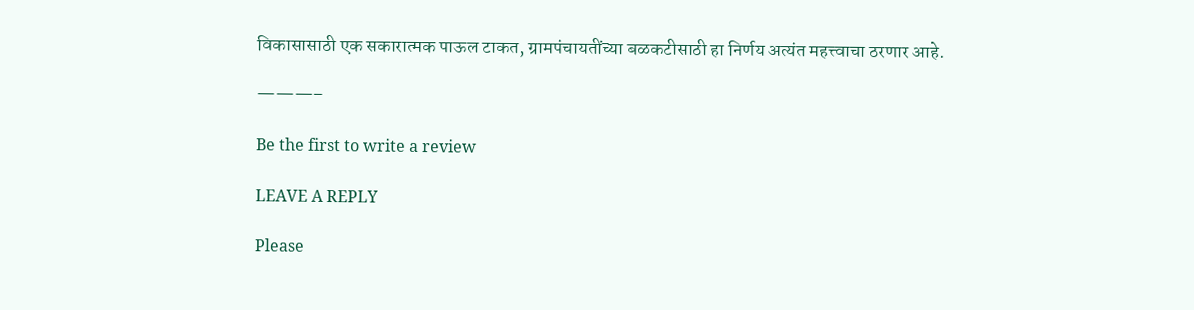विकासासाठी एक सकारात्मक पाऊल टाकत, ग्रामपंचायतींच्या बळकटीसाठी हा निर्णय अत्यंत महत्त्वाचा ठरणार आहे.

———–

Be the first to write a review

LEAVE A REPLY

Please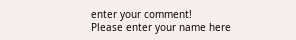enter your comment!
Please enter your name here